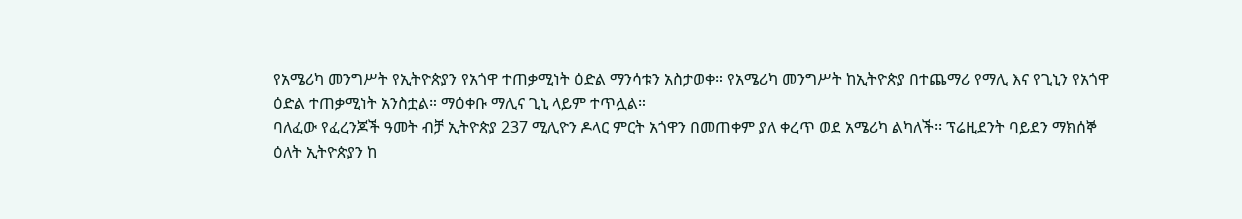የአሜሪካ መንግሥት የኢትዮጵያን የአጎዋ ተጠቃሚነት ዕድል ማንሳቱን አስታወቀ። የአሜሪካ መንግሥት ከኢትዮጵያ በተጨማሪ የማሊ እና የጊኒን የአጎዋ ዕድል ተጠቃሚነት አንስቷል። ማዕቀቡ ማሊና ጊኒ ላይም ተጥሏል።
ባለፈው የፈረንጆች ዓመት ብቻ ኢትዮጵያ 237 ሚሊዮን ዶላር ምርት አጎዋን በመጠቀም ያለ ቀረጥ ወደ አሜሪካ ልካለች፡፡ ፕሬዚደንት ባይደን ማክሰኞ ዕለት ኢትዮጵያን ከ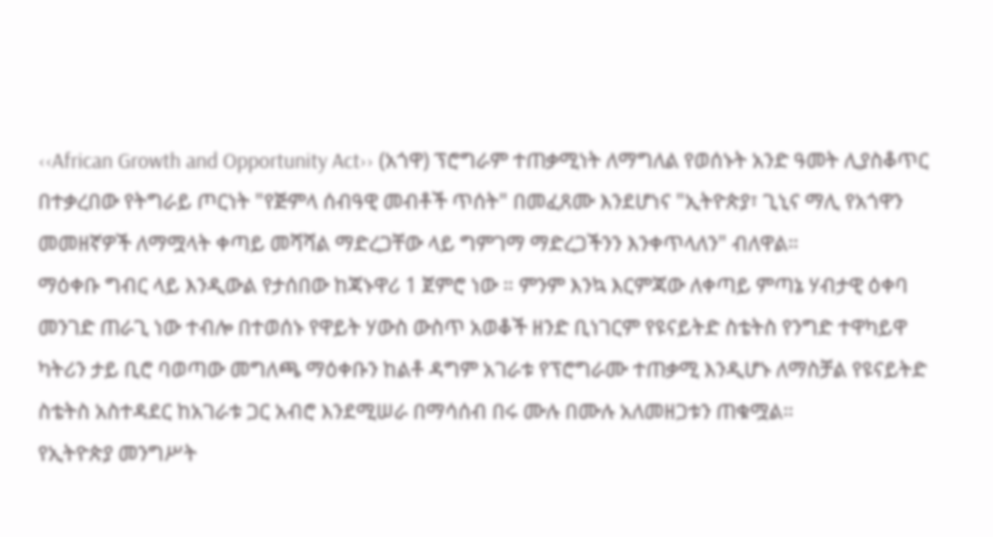‹‹African Growth and Opportunity Act›› (አጎዋ) ፕሮግራም ተጠቃሚነት ለማግለል የወሰኑት አንድ ዓመት ሊያስቆጥር በተቃረበው የትግራይ ጦርነት "የጅምላ ሰብዓዊ መብቶች ጥሰት" በመፈጸሙ እንደሆነና "ኢትዮጵያ፣ ጊኒና ማሊ የአጎዋን መመዘኛዎች ለማሟላት ቀጣይ መሻሻል ማድረጋቸው ላይ ግምገማ ማድረጋችንን እንቀጥላለን" ብለዋል።
ማዕቀቡ ግብር ላይ እንዲውል የታሰበው ከጃኑዋሪ 1 ጀምሮ ነው ። ምንም እንኳ እርምጃው ለቀጣይ ምጣኔ ሃብታዊ ዕቀባ መንገድ ጠራጊ ነው ተብሎ በተወሰኑ የዋይት ሃውስ ውስጥ አወቆች ዘንድ ቢነገርም የዩናይትድ ስቴትስ የንግድ ተዋካይዋ ካትሪን ታይ ቢሮ ባወጣው መግለጫ ማዕቀቡን ከልቶ ዳግም አገራቱ የፕሮግራሙ ተጠቃሚ እንዲሆኑ ለማስቻል የዩናይትድ ስቴትስ አስተዳደር ከአገራቱ ጋር አብሮ እንደሚሠራ በማሳሰብ በሩ ሙሉ በሙሉ አለመዘጋቱን ጠቁሟል።
የኢትዮጵያ መንግሥት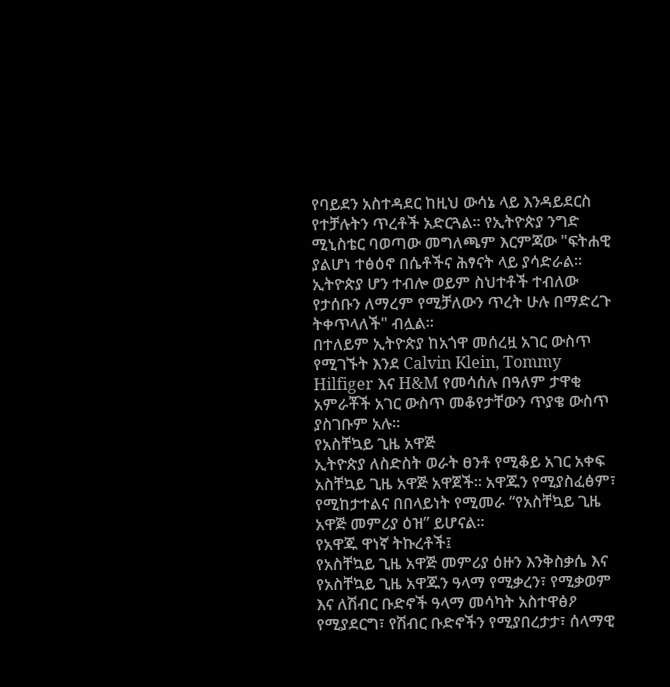የባይደን አስተዳደር ከዚህ ውሳኔ ላይ እንዳይደርስ የተቻሉትን ጥረቶች አድርጓል። የኢትዮጵያ ንግድ ሚኒስቴር ባወጣው መግለጫም እርምጃው "ፍትሐዊ ያልሆነ ተፅዕኖ በሴቶችና ሕፃናት ላይ ያሳድራል። ኢትዮጵያ ሆን ተብሎ ወይም ስህተቶች ተብለው የታሰቡን ለማረም የሚቻለውን ጥረት ሁሉ በማድረጉ ትቀጥላለች" ብሏል።
በተለይም ኢትዮጵያ ከአጎዋ መሰረዟ አገር ውስጥ የሚገኙት እንደ Calvin Klein, Tommy Hilfiger እና H&M የመሳሰሉ በዓለም ታዋቂ አምራቾች አገር ውስጥ መቆየታቸውን ጥያቄ ውስጥ ያስገቡም አሉ።
የአስቸኳይ ጊዜ አዋጅ
ኢትዮጵያ ለስድስት ወራት ፀንቶ የሚቆይ አገር አቀፍ አስቸኳይ ጊዜ አዋጅ አዋጀች። አዋጁን የሚያስፈፅም፣ የሚከታተልና በበላይነት የሚመራ “የአስቸኳይ ጊዜ አዋጅ መምሪያ ዕዝ” ይሆናል።
የአዋጁ ዋነኛ ትኩረቶች፤
የአስቸኳይ ጊዜ አዋጅ መምሪያ ዕዙን እንቅስቃሴ እና የአስቸኳይ ጊዜ አዋጁን ዓላማ የሚቃረን፣ የሚቃወም እና ለሽብር ቡድኖች ዓላማ መሳካት አስተዋፅዖ የሚያደርግ፣ የሽብር ቡድኖችን የሚያበረታታ፣ ሰላማዊ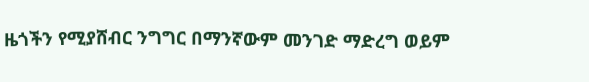ዜጎችን የሚያሸብር ንግግር በማንኛውም መንገድ ማድረግ ወይም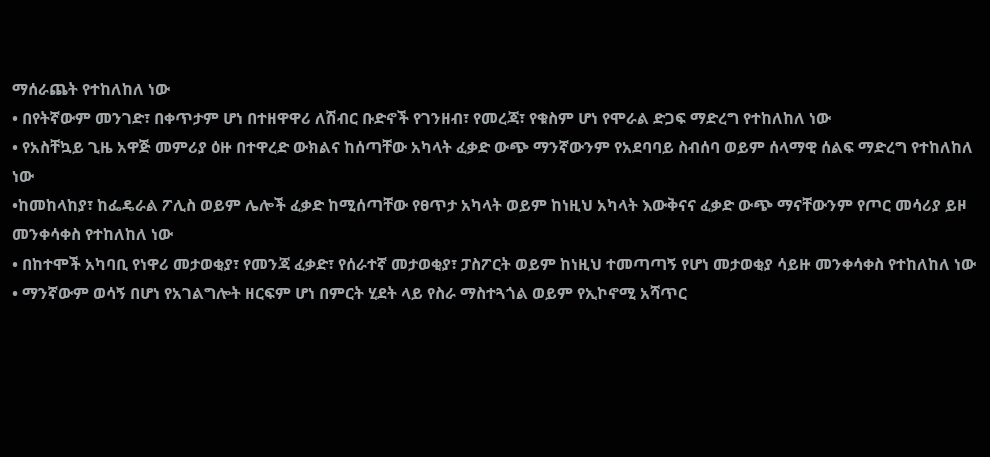ማሰራጨት የተከለከለ ነው
• በየትኛውም መንገድ፣ በቀጥታም ሆነ በተዘዋዋሪ ለሽብር ቡድኖች የገንዘብ፣ የመረጃ፣ የቁስም ሆነ የሞራል ድጋፍ ማድረግ የተከለከለ ነው
• የአስቸኳይ ጊዜ አዋጅ መምሪያ ዕዙ በተዋረድ ውክልና ከሰጣቸው አካላት ፈቃድ ውጭ ማንኛውንም የአደባባይ ስብሰባ ወይም ሰላማዊ ሰልፍ ማድረግ የተከለከለ ነው
•ከመከላከያ፣ ከፌዴራል ፖሊስ ወይም ሌሎች ፈቃድ ከሚሰጣቸው የፀጥታ አካላት ወይም ከነዚህ አካላት እውቅናና ፈቃድ ውጭ ማናቸውንም የጦር መሳሪያ ይዞ መንቀሳቀስ የተከለከለ ነው
• በከተሞች አካባቢ የነዋሪ መታወቂያ፣ የመንጃ ፈቃድ፣ የሰራተኛ መታወቂያ፣ ፓስፖርት ወይም ከነዚህ ተመጣጣኝ የሆነ መታወቂያ ሳይዙ መንቀሳቀስ የተከለከለ ነው
• ማንኛውም ወሳኝ በሆነ የአገልግሎት ዘርፍም ሆነ በምርት ሂደት ላይ የስራ ማስተጓጎል ወይም የኢኮኖሚ አሻጥር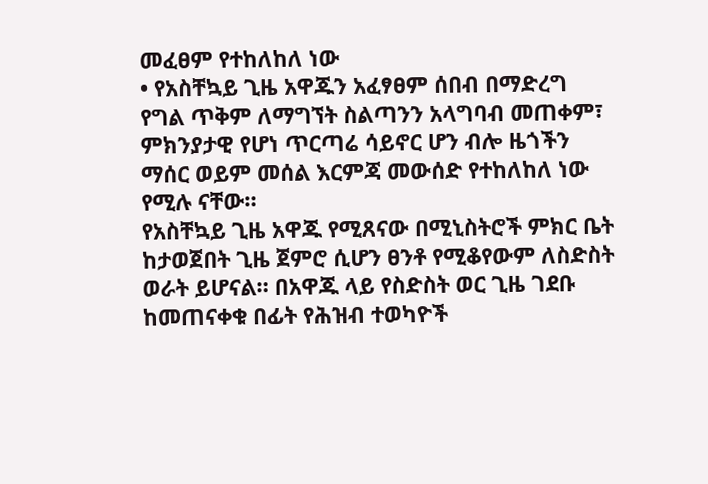መፈፀም የተከለከለ ነው
• የአስቸኳይ ጊዜ አዋጁን አፈፃፀም ሰበብ በማድረግ የግል ጥቅም ለማግኘት ስልጣንን አላግባብ መጠቀም፣ ምክንያታዊ የሆነ ጥርጣሬ ሳይኖር ሆን ብሎ ዜጎችን ማሰር ወይም መሰል እርምጃ መውሰድ የተከለከለ ነው የሚሉ ናቸው።
የአስቸኳይ ጊዜ አዋጁ የሚጸናው በሚኒስትሮች ምክር ቤት ከታወጀበት ጊዜ ጀምሮ ሲሆን ፀንቶ የሚቆየውም ለስድስት ወራት ይሆናል። በአዋጁ ላይ የስድስት ወር ጊዜ ገደቡ ከመጠናቀቁ በፊት የሕዝብ ተወካዮች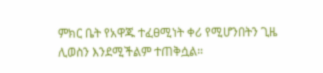ምክር ቤት የአዋጁ ተፈፀሚነት ቀሪ የሚሆንበትን ጊዜ ሊወስን እንደሚችልም ተጠቅሷል።